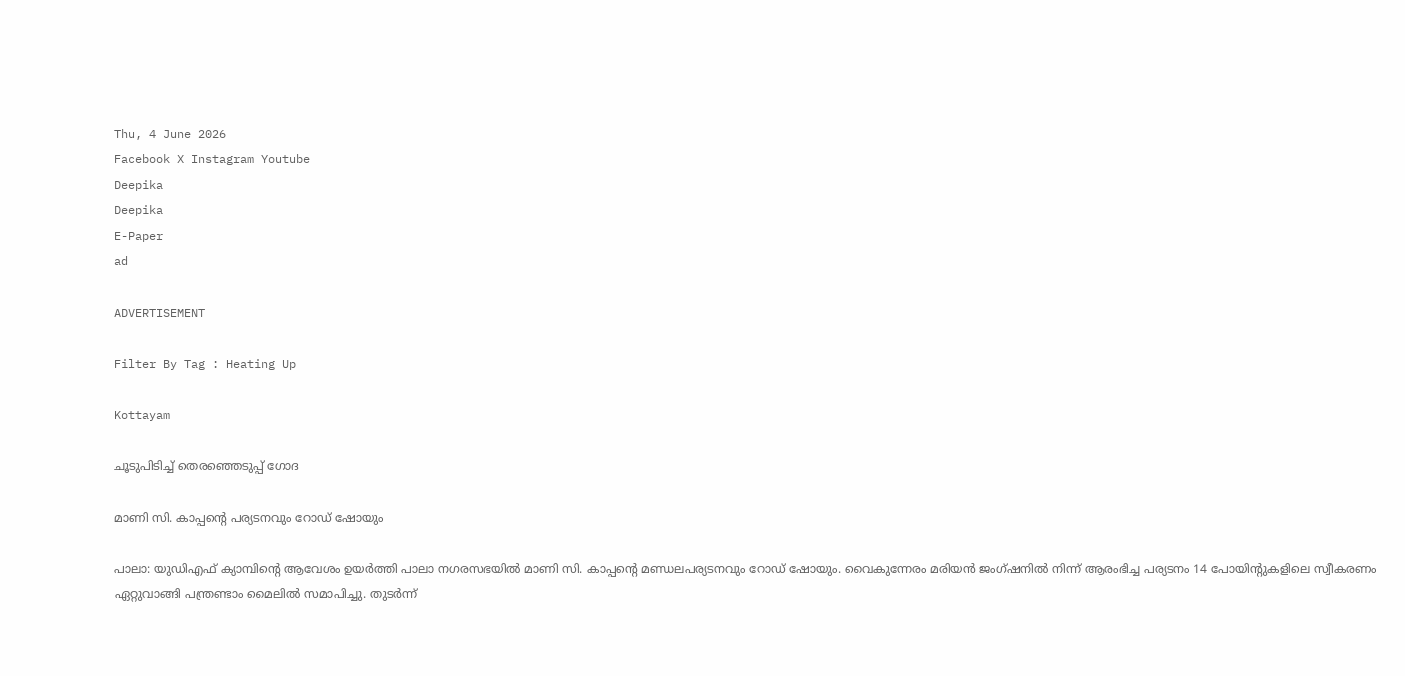Thu, 4 June 2026
Facebook X Instagram Youtube
Deepika
Deepika
E-Paper
ad

ADVERTISEMENT

Filter By Tag : Heating Up

Kottayam

ചൂടുപിടിച്ച് തെരഞ്ഞെടുപ്പ് ഗോദ

മാണി സി. കാപ്പന്‍റെ പര്യടനവും റോഡ് ഷോയും

പാലാ: യുഡിഎഫ് ക്യാമ്പിന്‍റെ ആവേശം ഉയര്‍ത്തി പാലാ നഗരസഭയില്‍ മാണി സി. കാപ്പന്‍റെ മണ്ഡലപര്യടനവും റോഡ് ഷോയും. വൈകുന്നേരം മരിയന്‍ ജംഗ്ഷനില്‍ നിന്ന് ആരംഭിച്ച പര്യടനം 14 പോയിന്‍റുകളിലെ സ്വീകരണം ഏറ്റുവാങ്ങി പന്ത്രണ്ടാം മൈലില്‍ സമാപിച്ചു. തുടര്‍ന്ന്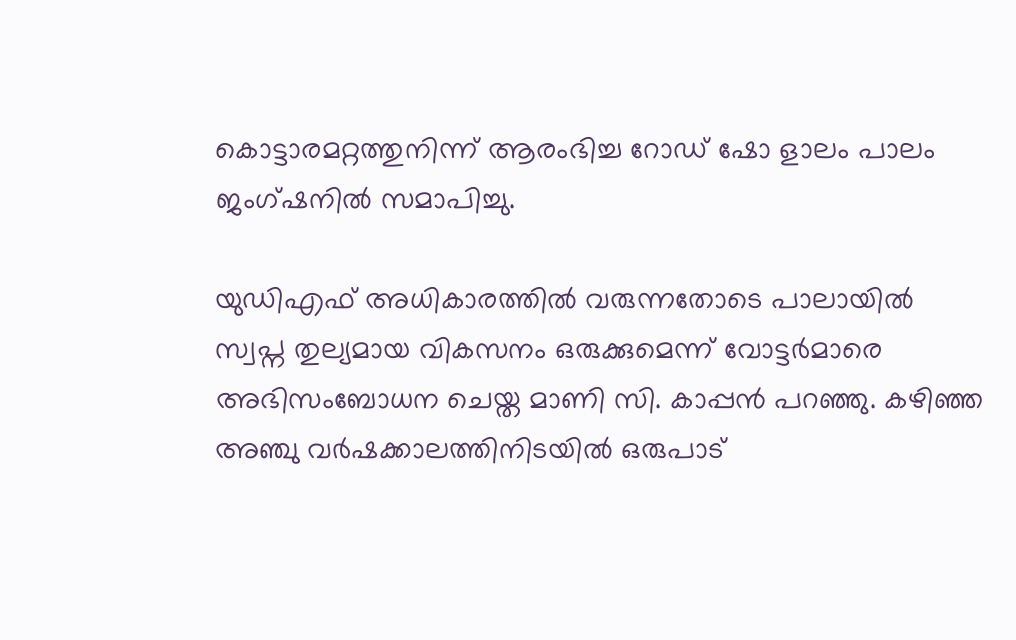കൊട്ടാരമറ്റത്തുനിന്ന് ആരംഭിച്ച റോഡ് ഷോ ളാലം പാലം ജംഗ്ഷനില്‍ സമാപിച്ചു.

യുഡിഎഫ് അധികാരത്തില്‍ വരുന്നതോടെ പാലായില്‍ സ്വപ്ന തുല്യമായ വികസനം ഒരുക്കുമെന്ന് വോട്ടര്‍മാരെ അഭിസംബോധന ചെയ്ത മാണി സി. കാപ്പന്‍ പറഞ്ഞു. കഴിഞ്ഞ അഞ്ചു വര്‍ഷക്കാലത്തിനിടയില്‍ ഒരുപാട്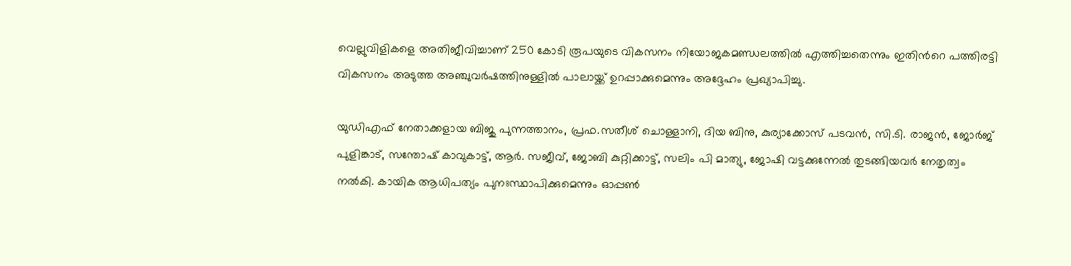വെല്ലുവിളികളെ അതിജീവിച്ചാണ് 250 കോടി രൂപയുടെ വികസനം നിയോജകമണ്ഡലത്തില്‍ എത്തിച്ചതെന്നും ഇതിന്‍റെ പത്തിരട്ടി വികസനം അടുത്ത അഞ്ചുവര്‍ഷത്തിനുള്ളിൽ പാലായ്ക്ക് ഉറപ്പാക്കുമെന്നും അദ്ദേഹം പ്രഖ്യാപിച്ചു.

യുഡിഎഫ് നേതാക്കളായ ബിജു പുന്നത്താനം, പ്രഫ.സതീശ് ചൊള്ളാനി, ദിയ ബിനു, കുര്യാക്കോസ് പടവന്‍, സി.ടി. രാജന്‍, ജോര്‍ജ് പുളിങ്കാട്, സന്തോഷ് കാവുകാട്ട്, ആര്‍. സജീവ്, ജോബി കുറ്റിക്കാട്ട്, സലിം പി മാത്യു, ജോഷി വട്ടക്കുന്നേല്‍ തുടങ്ങിയവര്‍ നേതൃത്വം നല്‍കി. കായിക ആധിപത്യം പുനഃസ്ഥാപിക്കുമെന്നും ഓപ്പണ്‍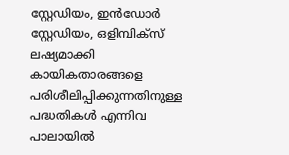സ്റ്റേഡിയം, ഇന്‍ഡോര്‍ സ്റ്റേഡിയം, ഒളിമ്പിക്‌സ് ലഷ്യമാക്കി കായികതാരങ്ങളെ പരിശീലിപ്പിക്കുന്നതിനുള്ള പദ്ധതികള്‍ എന്നിവ പാലായില്‍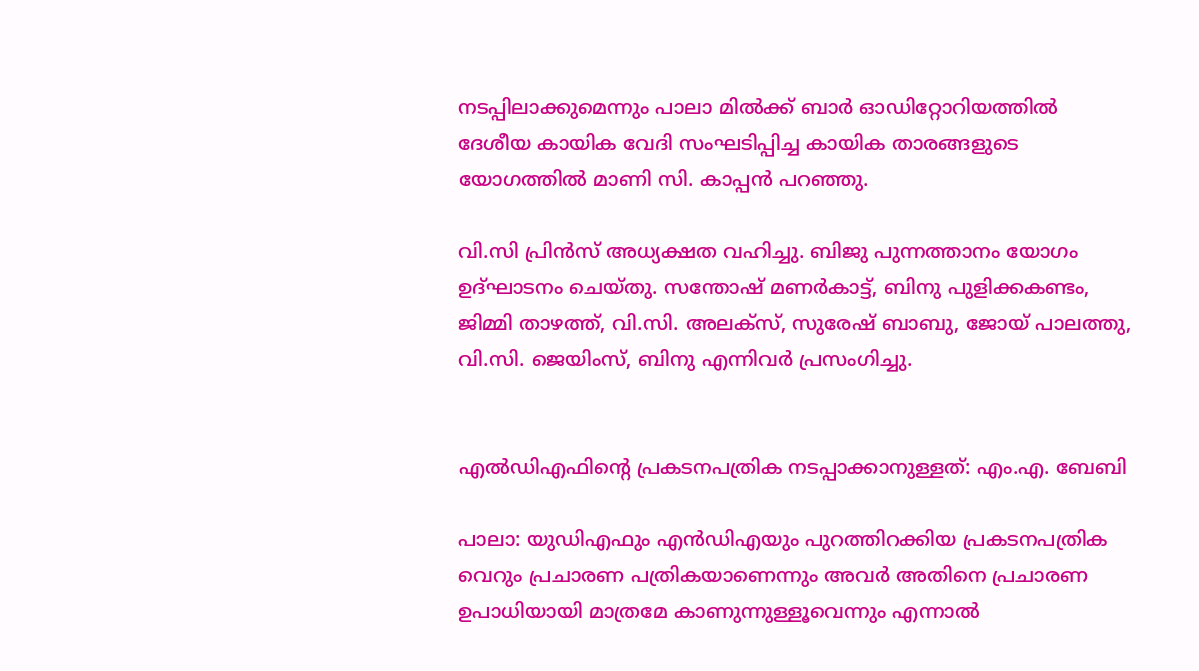നടപ്പിലാക്കുമെന്നും പാലാ മില്‍ക്ക് ബാര്‍ ഓഡിറ്റോറിയത്തില്‍ ദേശീയ കായിക വേദി സംഘടിപ്പിച്ച കായിക താരങ്ങളുടെ യോഗത്തില്‍ മാണി സി. കാപ്പന്‍ പറഞ്ഞു.

വി.സി പ്രിന്‍സ് അധ്യക്ഷത വഹിച്ചു. ബിജു പുന്നത്താനം യോഗം ഉദ്ഘാടനം ചെയ്തു. സന്തോഷ് മണര്‍കാട്ട്, ബിനു പുളിക്കകണ്ടം, ജിമ്മി താഴത്ത്, വി.സി. അലക്‌സ്, സുരേഷ് ബാബു, ജോയ് പാലത്തു, വി.സി. ജെയിംസ്, ബിനു എന്നിവര്‍ പ്രസംഗിച്ചു.


എല്‍ഡിഎഫിന്‍റെ പ്രകടനപത്രിക നടപ്പാക്കാനുള്ളത്: എം.എ. ബേബി

പാലാ: യുഡിഎഫും എന്‍ഡിഎയും പുറത്തിറക്കിയ പ്രകടനപത്രിക വെറും പ്രചാരണ പത്രികയാണെന്നും അവർ അതിനെ പ്രചാരണ ഉപാധിയായി മാത്രമേ കാണുന്നുള്ളൂവെന്നും എന്നാല്‍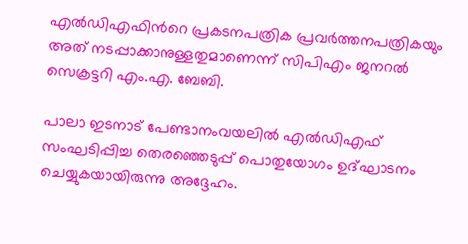എല്‍ഡിഎഫിന്‍റെ പ്രകടനപത്രിക പ്രവര്‍ത്തനപത്രികയും അത് നടപ്പാക്കാനുള്ളതുമാണെന്ന് സിപിഎം ജനറല്‍ സെക്രട്ടറി എം.എ. ബേബി.

പാലാ ഇടനാട് പേണ്ടാനംവയലില്‍ എല്‍ഡിഎഫ് സംഘടിപ്പിച്ച തെരഞ്ഞെടുപ്പ് പൊതുയോഗം ഉദ്ഘാടനം ചെയ്യുകയായിരുന്നു അദ്ദേഹം.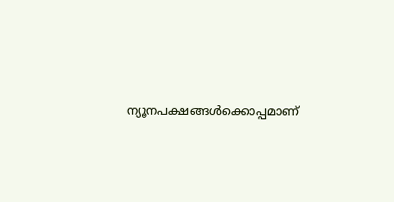ന്യൂനപക്ഷങ്ങള്‍ക്കൊപ്പമാണ്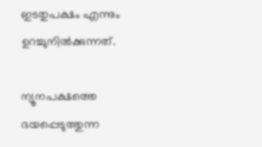ഇടതുപക്ഷം എന്നും ഉറച്ചുനില്‍ക്കുന്നത്.

ന്യൂനപക്ഷത്തെ ഭയപ്പെടുത്തുന്ന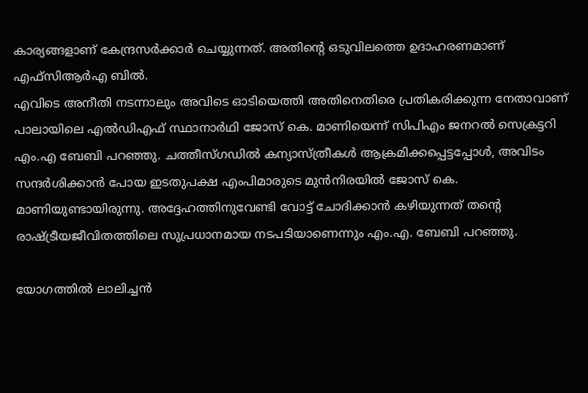കാര്യങ്ങളാണ് കേന്ദ്രസര്‍ക്കാര്‍ ചെയ്യുന്നത്. അതിന്‍റെ ഒടുവിലത്തെ ഉദാഹരണമാണ് എഫ്‌സിആര്‍എ ബില്‍.
എവിടെ അനീതി നടന്നാലും അവിടെ ഓടിയെത്തി അതിനെതിരെ പ്രതികരിക്കുന്ന നേതാവാണ് പാലായിലെ എല്‍ഡിഎഫ് സ്ഥാനാര്‍ഥി ജോസ് കെ. മാണിയെന്ന് സിപിഎം ജനറല്‍ സെക്രട്ടറി എം.എ ബേബി പറഞ്ഞു. ചത്തീസ്ഗഡില്‍ കന്യാസ്ത്രീകള്‍ ആക്രമിക്കപ്പെട്ടപ്പോള്‍, അവിടം സന്ദര്‍ശിക്കാന്‍ പോയ ഇടതുപക്ഷ എംപിമാരുടെ മുന്‍നിരയില്‍ ജോസ് കെ. മാണിയുണ്ടായിരുന്നു. അദ്ദേഹത്തിനുവേണ്ടി വോട്ട് ചോദിക്കാന്‍ കഴിയുന്നത് തന്‍റെ രാഷ്ട്രീയജീവിതത്തിലെ സുപ്രധാനമായ നടപടിയാണെന്നും എം.എ. ബേബി പറഞ്ഞു.

യോഗത്തില്‍ ലാലിച്ചന്‍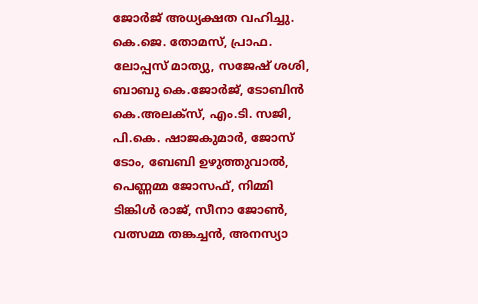ജോര്‍ജ് അധ്യക്ഷത വഹിച്ചു. കെ.ജെ. തോമസ്, പ്രാഫ. ലോപ്പസ് മാത്യു, സജേഷ് ശശി, ബാബു കെ.ജോര്‍ജ്, ടോബിന്‍ കെ.അലക്‌സ്, എം.ടി. സജി, പി.കെ. ഷാജകുമാര്‍, ജോസ് ടോം, ബേബി ഉഴുത്തുവാല്‍, പെണ്ണമ്മ ജോസഫ്, നിമ്മി ടിങ്കിള്‍ രാജ്, സീനാ ജോണ്‍, വത്സമ്മ തങ്കച്ചന്‍, അനസ്യാ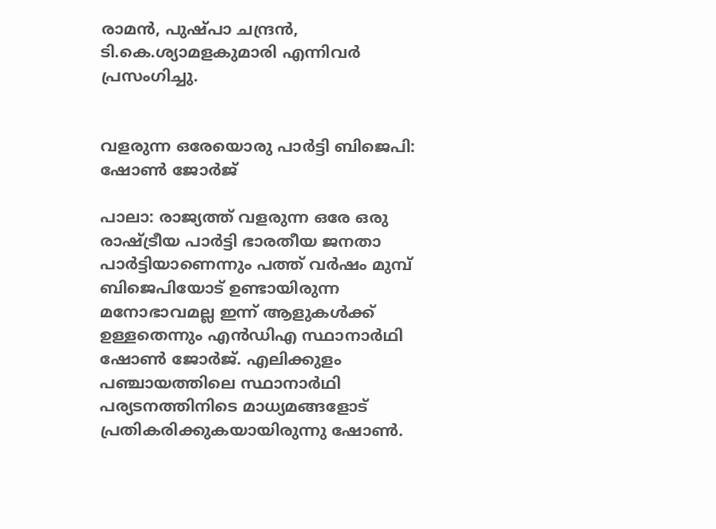രാമന്‍, പുഷ്പാ ചന്ദ്രന്‍, ടി.കെ.ശ്യാമളകുമാരി എന്നിവര്‍ പ്രസംഗിച്ചു.


വളരുന്ന ഒരേയൊരു പാര്‍ട്ടി ബിജെപി: ഷോണ്‍ ജോര്‍ജ്

പാലാ: രാജ്യത്ത് വളരുന്ന ഒരേ ഒരു രാഷ്ട്രീയ പാര്‍ട്ടി ഭാരതീയ ജനതാ പാര്‍ട്ടിയാണെന്നും പത്ത് വര്‍ഷം മുമ്പ് ബിജെപിയോട് ഉണ്ടായിരുന്ന മനോഭാവമല്ല ഇന്ന് ആളുകള്‍ക്ക് ഉള്ളതെന്നും എന്‍ഡിഎ സ്ഥാനാര്‍ഥി ഷോണ്‍ ജോര്‍ജ്. എലിക്കുളം പഞ്ചായത്തിലെ സ്ഥാനാര്‍ഥി പര്യടനത്തിനിടെ മാധ്യമങ്ങളോട് പ്രതികരിക്കുകയായിരുന്നു ഷോണ്‍.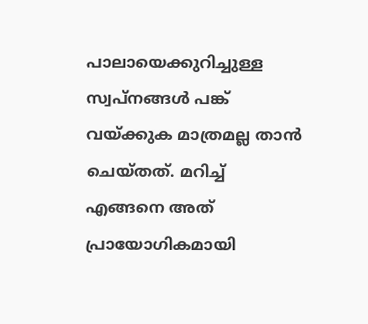പാലായെക്കുറിച്ചുള്ള സ്വപ്നങ്ങള്‍ പങ്ക് വയ്ക്കുക മാത്രമല്ല താന്‍ ചെയ്തത്. മറിച്ച് എങ്ങനെ അത് പ്രായോഗികമായി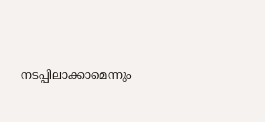നടപ്പിലാക്കാമെന്നും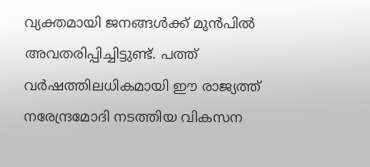വ്യക്തമായി ജനങ്ങള്‍ക്ക് മുന്‍പില്‍ അവതരിപ്പിച്ചിട്ടുണ്ട്. പത്ത് വര്‍ഷത്തിലധികമായി ഈ രാജ്യത്ത് നരേന്ദ്രമോദി നടത്തിയ വികസന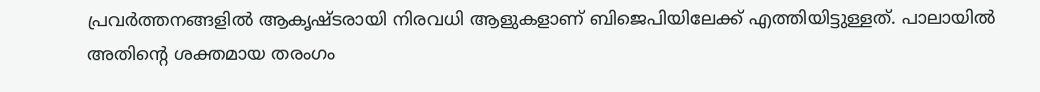പ്രവര്‍ത്തനങ്ങളില്‍ ആകൃഷ്ടരായി നിരവധി ആളുകളാണ് ബിജെപിയിലേക്ക് എത്തിയിട്ടുള്ളത്. പാലായില്‍ അതിന്‍റെ ശക്തമായ തരംഗം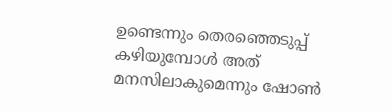ഉണ്ടെന്നും തെരഞ്ഞെടുപ്പ് കഴിയുമ്പോള്‍ അത് മനസിലാകുമെന്നും ഷോണ്‍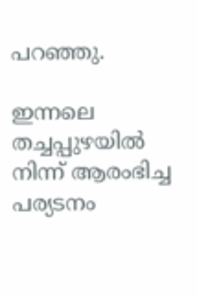പറഞ്ഞു.

ഇന്നലെ തച്ചപ്പുഴയില്‍ നിന്ന് ആരംഭിച്ച പര്യടനം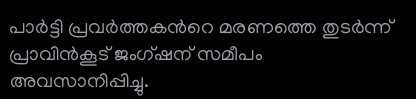പാര്‍ട്ടി പ്രവര്‍ത്തകന്‍റെ മരണത്തെ തുടര്‍ന്ന് പ്രാവിന്‍കൂട് ജംഗ്ഷന് സമീപം അവസാനിപ്പിച്ചു.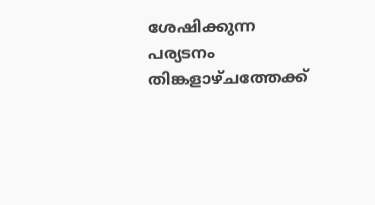ശേഷിക്കുന്ന പര്യടനം തിങ്കളാഴ്ചത്തേക്ക്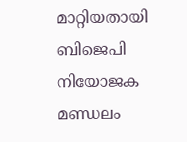മാറ്റിയതായി ബിജെപി നിയോജക മണ്ഡലം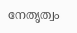നേതൃത്വം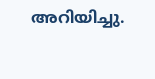അറിയിച്ചു.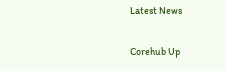Latest News

Corehub Up